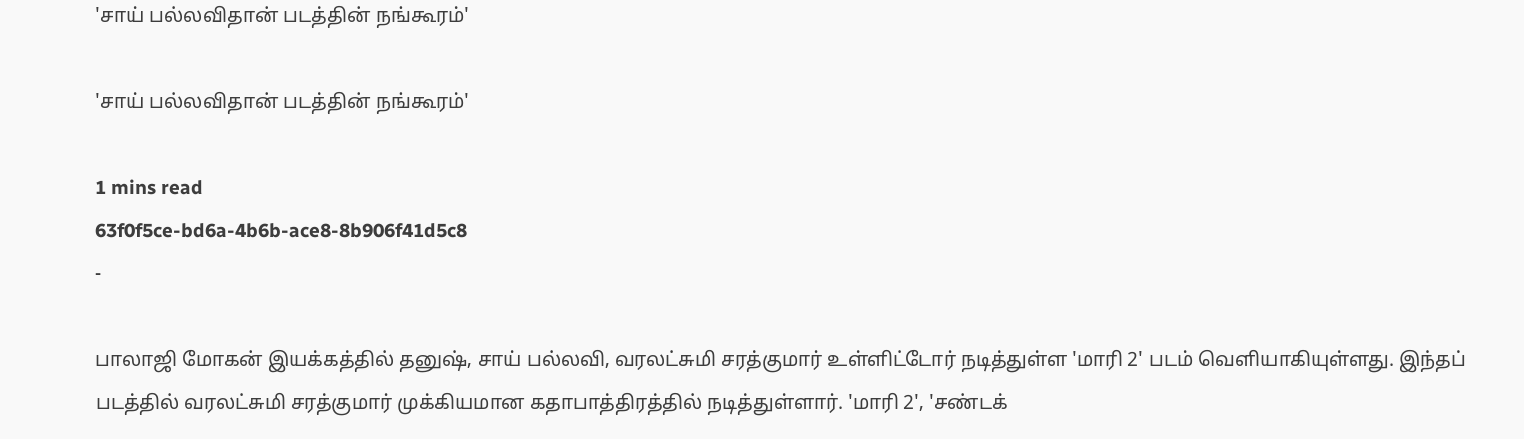'சாய் பல்லவிதான் படத்தின் நங்கூரம்'

'சாய் பல்லவிதான் படத்தின் நங்கூரம்'

1 mins read
63f0f5ce-bd6a-4b6b-ace8-8b906f41d5c8
-

பாலாஜி மோகன் இயக்கத்தில் தனுஷ், சாய் பல்லவி, வரலட்சுமி சரத்குமார் உள்ளிட்டோர் நடித்துள்ள 'மாரி 2' படம் வெளியாகியுள்ளது. இந்தப் படத்தில் வரலட்சுமி சரத்குமார் முக்கியமான கதாபாத்திரத்தில் நடித்துள்ளார். 'மாரி 2', 'சண்டக்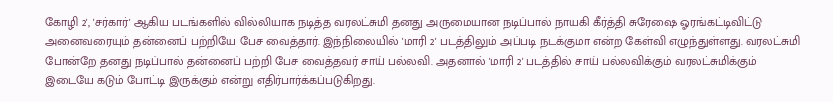கோழி 2', 'சர்கார்' ஆகிய படங்களில் வில்லியாக நடித்த வரலட்சுமி தனது அருமையான நடிப்பால் நாயகி கீர்த்தி சுரேஷை ஓரங்கட்டிவிட்டு அனைவரையும் தன்னைப் பற்றியே பேச வைத்தார். இந்நிலையில் 'மாரி 2' படத்திலும் அப்படி நடக்குமா என்ற கேள்வி எழுந்துள்ளது. வரலட்சுமி போன்றே தனது நடிப்பால் தன்னைப் பற்றி பேச வைத்தவர் சாய் பல்லவி. அதனால் 'மாரி 2' படத்தில் சாய் பல்லவிக்கும் வரலட்சுமிக்கும் இடையே கடும் போட்டி இருக்கும் என்று எதிர்பார்க்கப்படுகிறது.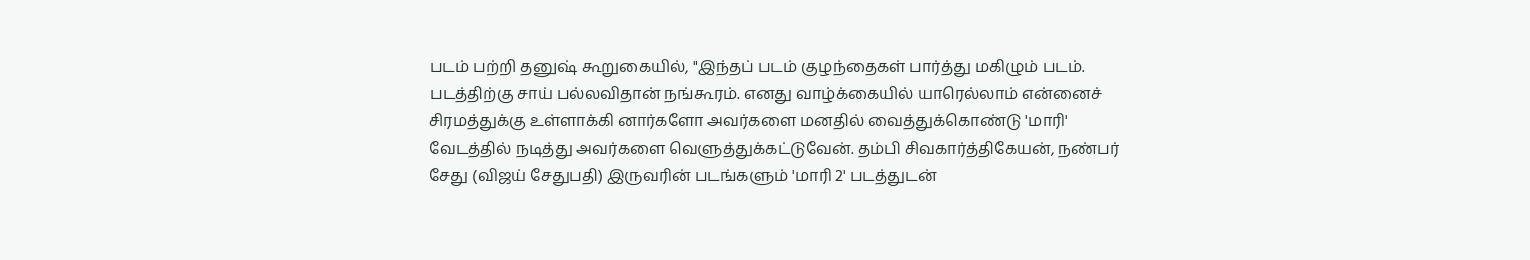படம் பற்றி தனுஷ் கூறுகையில், "இந்தப் படம் குழந்தைகள் பார்த்து மகிழும் படம். படத்திற்கு சாய் பல்லவிதான் நங்கூரம். எனது வாழ்க்கையில் யாரெல்லாம் என்னைச் சிரமத்துக்கு உள்ளாக்கி னார்களோ அவர்களை மனதில் வைத்துக்கொண்டு 'மாரி' வேடத்தில் நடித்து அவர்களை வெளுத்துக்கட்டுவேன். தம்பி சிவகார்த்திகேயன், நண்பர் சேது (விஜய் சேதுபதி) இருவரின் படங்களும் 'மாரி 2' படத்துடன்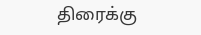திரைக்கு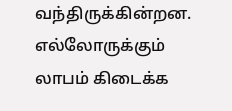வந்திருக்கின்றன. எல்லோருக்கும் லாபம் கிடைக்க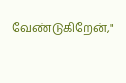வேண்டுகிறேன்,"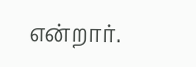என்றார்.